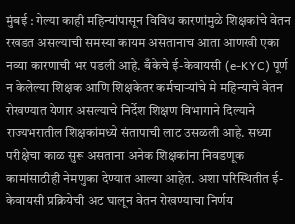मुंबई : गेल्या काही महिन्यांपासून विविध कारणांमुळे शिक्षकांचे वेतन रखडत असल्याची समस्या कायम असतानाच आता आणखी एका नव्या कारणाची भर पडली आहे. बँकेचे ई-केवायसी (e-KYC) पूर्ण न केलेल्या शिक्षक आणि शिक्षकेतर कर्मचाऱ्यांचे मे महिन्याचे वेतन रोखण्यात येणार असल्याचे निर्देश शिक्षण विभागाने दिल्याने राज्यभरातील शिक्षकांमध्ये संतापाची लाट उसळली आहे. सध्या परीक्षेचा काळ सुरू असताना अनेक शिक्षकांना निवडणूक कामांसाठीही नेमणुका देण्यात आल्या आहेत. अशा परिस्थितीत ई-केवायसी प्रक्रियेची अट घालून वेतन रोखण्याचा निर्णय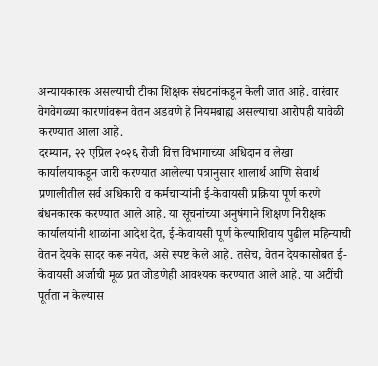अन्यायकारक असल्याची टीका शिक्षक संघटनांकडून केली जात आहे. वारंवार वेगवेगळ्या कारणांवरून वेतन अडवणे हे नियमबाह्य असल्याचा आरोपही यावेळी करण्यात आला आहे.
दरम्यान, २२ एप्रिल २०२६ रोजी वित्त विभागाच्या अधिदान व लेखा कार्यालयाकडून जारी करण्यात आलेल्या पत्रानुसार शालार्थ आणि सेवार्थ प्रणालीतील सर्व अधिकारी व कर्मचाऱ्यांनी ई-केवायसी प्रक्रिया पूर्ण करणे बंधनकारक करण्यात आले आहे. या सूचनांच्या अनुषंगाने शिक्षण निरीक्षक कार्यालयांनी शाळांना आदेश देत, ई-केवायसी पूर्ण केल्याशिवाय पुढील महिन्याची वेतन देयके सादर करू नयेत, असे स्पष्ट केले आहे. तसेच, वेतन देयकासोबत ई-केवायसी अर्जाची मूळ प्रत जोडणेही आवश्यक करण्यात आले आहे. या अटींची पूर्तता न केल्यास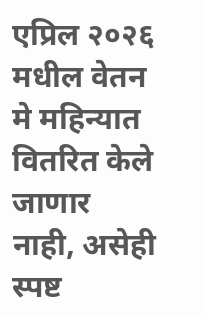एप्रिल २०२६ मधील वेतन मे महिन्यात वितरित केले जाणार नाही, असेही स्पष्ट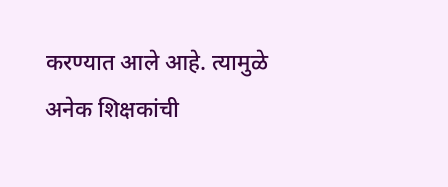करण्यात आले आहे. त्यामुळे अनेक शिक्षकांची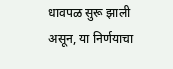धावपळ सुरू झाली असून, या निर्णयाचा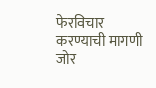फेरविचार करण्याची मागणी जोर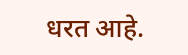धरत आहे.